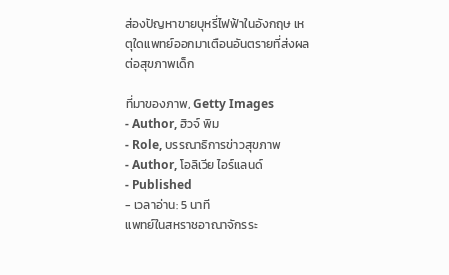ส่องปัญหาขายบุหรี่ไฟฟ้าในอังกฤษ เหตุใดแพทย์ออกมาเตือนอันตรายที่ส่งผลต่อสุขภาพเด็ก

ที่มาของภาพ, Getty Images
- Author, ฮิวจ์ พิม
- Role, บรรณาธิการข่าวสุขภาพ
- Author, โอลิเวีย ไอร์แลนด์
- Published
- เวลาอ่าน: 5 นาที
แพทย์ในสหราชอาณาจักรระ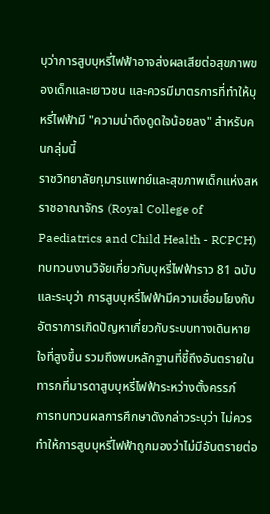บุว่าการสูบบุหรี่ไฟฟ้าอาจส่งผลเสียต่อสุขภาพของเด็กและเยาวชน และควรมีมาตรการที่ทำให้บุหรี่ไฟฟ้ามี "ความน่าดึงดูดใจน้อยลง" สำหรับคนกลุ่มนี้
ราชวิทยาลัยกุมารแพทย์และสุขภาพเด็กแห่งสหราชอาณาจักร (Royal College of Paediatrics and Child Health - RCPCH) ทบทวนงานวิจัยเกี่ยวกับบุหรี่ไฟฟ้าราว 81 ฉบับ และระบุว่า การสูบบุหรี่ไฟฟ้ามีความเชื่อมโยงกับอัตราการเกิดปัญหาเกี่ยวกับระบบทางเดินหายใจที่สูงขึ้น รวมถึงพบหลักฐานที่ชี้ถึงอันตรายในทารกที่มารดาสูบบุหรี่ไฟฟ้าระหว่างตั้งครรภ์
การทบทวนผลการศึกษาดังกล่าวระบุว่า ไม่ควรทำให้การสูบบุหรี่ไฟฟ้าถูกมองว่าไม่มีอันตรายต่อ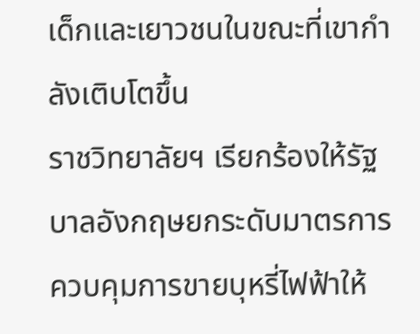เด็กและเยาวชนในขณะที่เขากำลังเติบโตขึ้น
ราชวิทยาลัยฯ เรียกร้องให้รัฐบาลอังกฤษยกระดับมาตรการควบคุมการขายบุหรี่ไฟฟ้าให้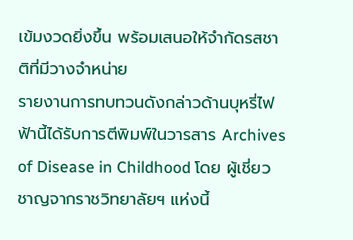เข้มงวดยิ่งขึ้น พร้อมเสนอให้จำกัดรสชาติที่มีวางจำหน่าย
รายงานการทบทวนดังกล่าวด้านบุหรี่ไฟฟ้านี้ได้รับการตีพิมพ์ในวารสาร Archives of Disease in Childhood โดย ผู้เชี่ยวชาญจากราชวิทยาลัยฯ แห่งนี้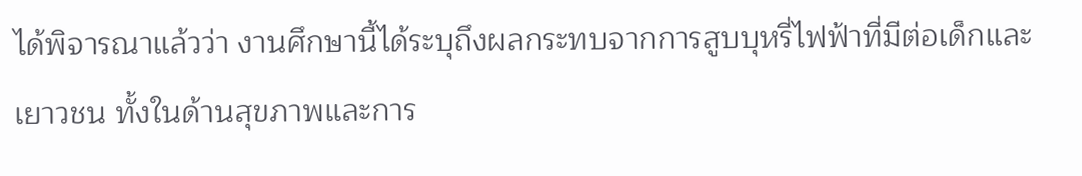ได้พิจารณาแล้วว่า งานศึกษานี้ได้ระบุถึงผลกระทบจากการสูบบุหรี่ไฟฟ้าที่มีต่อเด็กและเยาวชน ทั้งในด้านสุขภาพและการ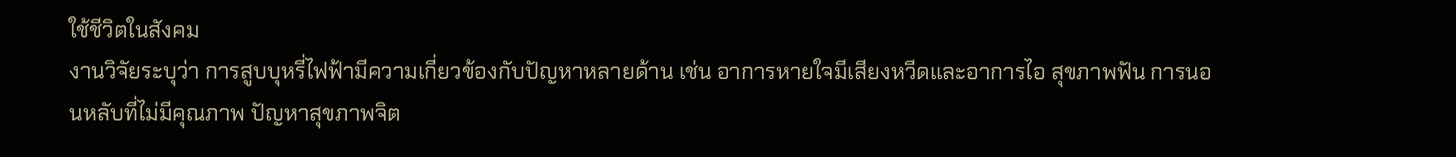ใช้ชีวิตในสังคม
งานวิจัยระบุว่า การสูบบุหรี่ไฟฟ้ามีความเกี่ยวข้องกับปัญหาหลายด้าน เช่น อาการหายใจมีเสียงหวีดและอาการไอ สุขภาพฟัน การนอนหลับที่ไม่มีคุณภาพ ปัญหาสุขภาพจิต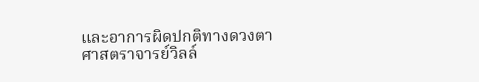และอาการผิดปกติทางดวงตา
ศาสตราจารย์วิลล์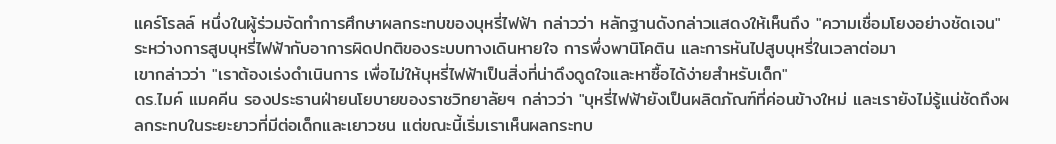แคร์โรลล์ หนึ่งในผู้ร่วมจัดทำการศึกษาผลกระทบของบุหรี่ไฟฟ้า กล่าวว่า หลักฐานดังกล่าวแสดงให้เห็นถึง "ความเชื่อมโยงอย่างชัดเจน" ระหว่างการสูบบุหรี่ไฟฟ้ากับอาการผิดปกติของระบบทางเดินหายใจ การพึ่งพานิโคติน และการหันไปสูบบุหรี่ในเวลาต่อมา
เขากล่าวว่า "เราต้องเร่งดำเนินการ เพื่อไม่ให้บุหรี่ไฟฟ้าเป็นสิ่งที่น่าดึงดูดใจและหาซื้อได้ง่ายสำหรับเด็ก"
ดร.ไมค์ แมคคีน รองประธานฝ่ายนโยบายของราชวิทยาลัยฯ กล่าวว่า "บุหรี่ไฟฟ้ายังเป็นผลิตภัณฑ์ที่ค่อนข้างใหม่ และเรายังไม่รู้แน่ชัดถึงผลกระทบในระยะยาวที่มีต่อเด็กและเยาวชน แต่ขณะนี้เริ่มเราเห็นผลกระทบ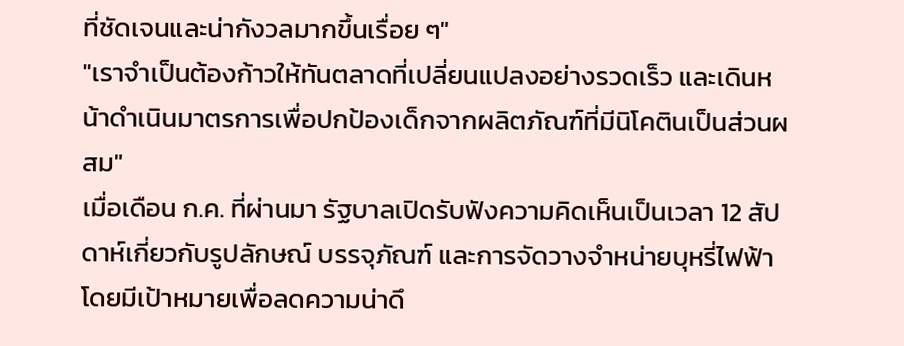ที่ชัดเจนและน่ากังวลมากขึ้นเรื่อย ๆ"
"เราจำเป็นต้องก้าวให้ทันตลาดที่เปลี่ยนแปลงอย่างรวดเร็ว และเดินหน้าดำเนินมาตรการเพื่อปกป้องเด็กจากผลิตภัณฑ์ที่มีนิโคตินเป็นส่วนผสม"
เมื่อเดือน ก.ค. ที่ผ่านมา รัฐบาลเปิดรับฟังความคิดเห็นเป็นเวลา 12 สัปดาห์เกี่ยวกับรูปลักษณ์ บรรจุภัณฑ์ และการจัดวางจำหน่ายบุหรี่ไฟฟ้า โดยมีเป้าหมายเพื่อลดความน่าดึ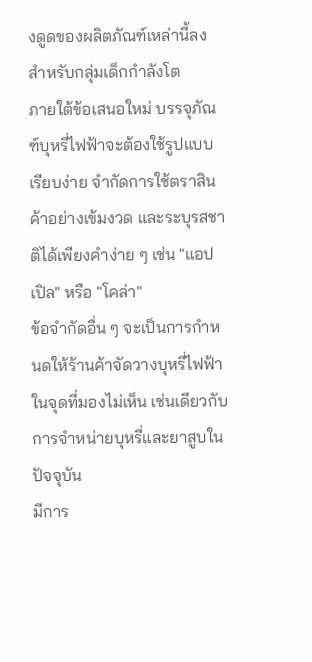งดูดของผลิตภัณฑ์เหล่านี้ลงสำหรับกลุ่มเด็กกำลังโต
ภายใต้ข้อเสนอใหม่ บรรจุภัณฑ์บุหรี่ไฟฟ้าจะต้องใช้รูปแบบเรียบง่าย จำกัดการใช้ตราสินค้าอย่างเข้มงวด และระบุรสชาติได้เพียงคำง่าย ๆ เช่น "แอปเปิล" หรือ "โคล่า"
ข้อจำกัดอื่น ๆ จะเป็นการกำหนดให้ร้านค้าจัดวางบุหรี่ไฟฟ้าในจุดที่มองไม่เห็น เช่นเดียวกับการจำหน่ายบุหรี่และยาสูบในปัจจุบัน
มีการ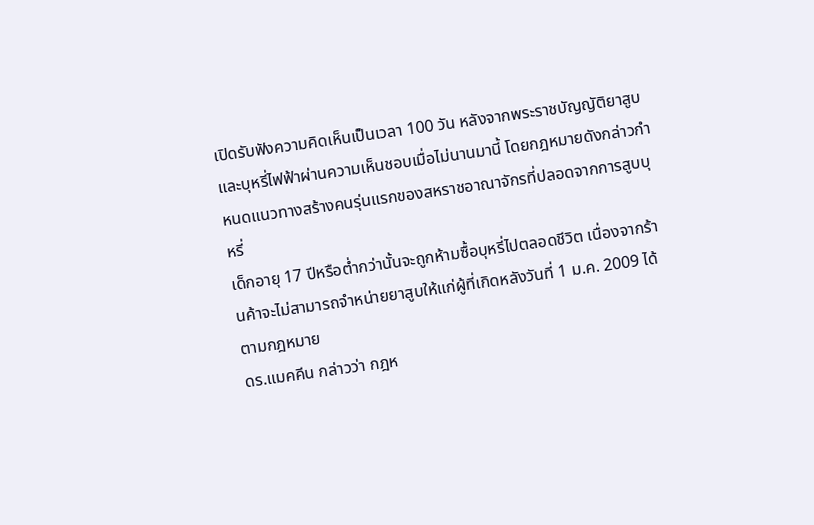เปิดรับฟังความคิดเห็นเป็นเวลา 100 วัน หลังจากพระราชบัญญัติยาสูบและบุหรี่ไฟฟ้าผ่านความเห็นชอบเมื่อไม่นานมานี้ โดยกฎหมายดังกล่าวกำหนดแนวทางสร้างคนรุ่นแรกของสหราชอาณาจักรที่ปลอดจากการสูบบุหรี่
เด็กอายุ 17 ปีหรือต่ำกว่านั้นจะถูกห้ามซื้อบุหรี่ไปตลอดชีวิต เนื่องจากร้านค้าจะไม่สามารถจำหน่ายยาสูบให้แก่ผู้ที่เกิดหลังวันที่ 1 ม.ค. 2009 ได้ตามกฎหมาย
ดร.แมคคีน กล่าวว่า กฎห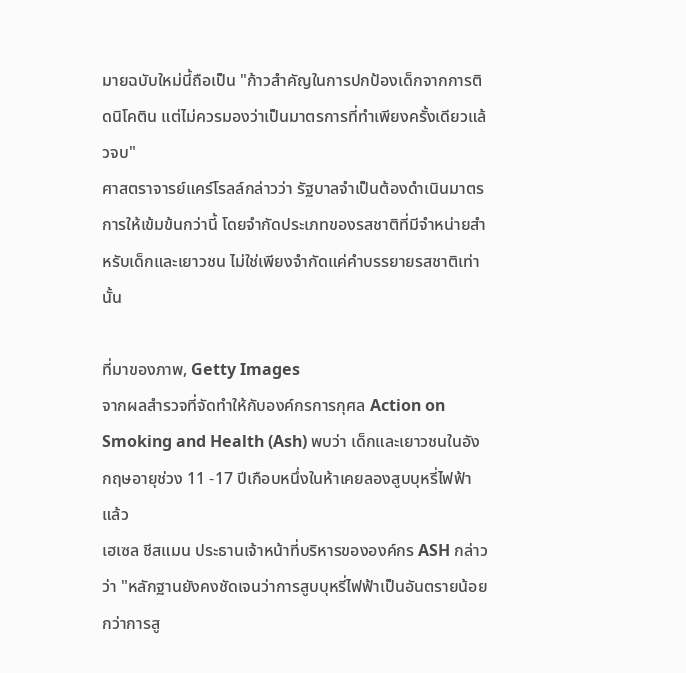มายฉบับใหม่นี้ถือเป็น "ก้าวสำคัญในการปกป้องเด็กจากการติดนิโคติน แต่ไม่ควรมองว่าเป็นมาตรการที่ทำเพียงครั้งเดียวแล้วจบ"
ศาสตราจารย์แคร์โรลล์กล่าวว่า รัฐบาลจำเป็นต้องดำเนินมาตรการให้เข้มข้นกว่านี้ โดยจำกัดประเภทของรสชาติที่มีจำหน่ายสำหรับเด็กและเยาวชน ไม่ใช่เพียงจำกัดแค่คำบรรยายรสชาติเท่านั้น

ที่มาของภาพ, Getty Images
จากผลสำรวจที่จัดทำให้กับองค์กรการกุศล Action on Smoking and Health (Ash) พบว่า เด็กและเยาวชนในอังกฤษอายุช่วง 11 -17 ปีเกือบหนึ่งในห้าเคยลองสูบบุหรี่ไฟฟ้าแล้ว
เฮเซล ชีสแมน ประธานเจ้าหน้าที่บริหารขององค์กร ASH กล่าวว่า "หลักฐานยังคงชัดเจนว่าการสูบบุหรี่ไฟฟ้าเป็นอันตรายน้อยกว่าการสู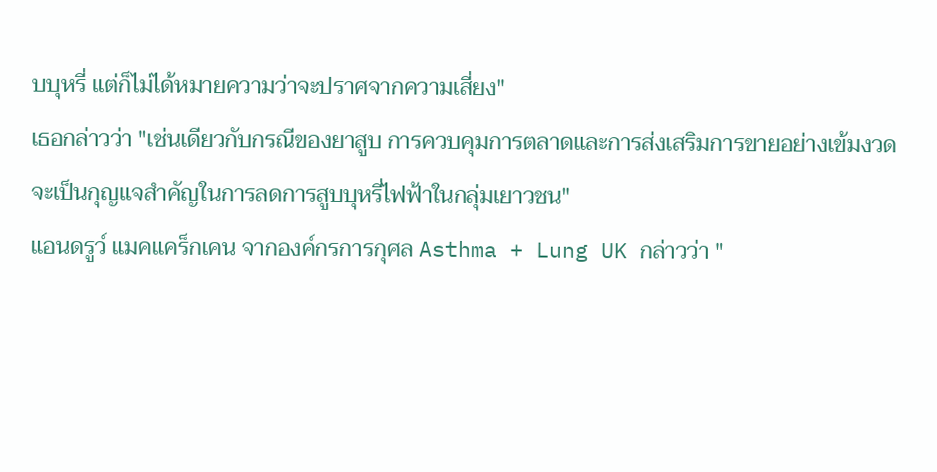บบุหรี่ แต่ก็ไม่ได้หมายความว่าจะปราศจากความเสี่ยง"
เธอกล่าวว่า "เช่นเดียวกับกรณีของยาสูบ การควบคุมการตลาดและการส่งเสริมการขายอย่างเข้มงวดจะเป็นกุญแจสำคัญในการลดการสูบบุหรี่ไฟฟ้าในกลุ่มเยาวชน"
แอนดรูว์ แมคแคร็กเคน จากองค์กรการกุศล Asthma + Lung UK กล่าวว่า "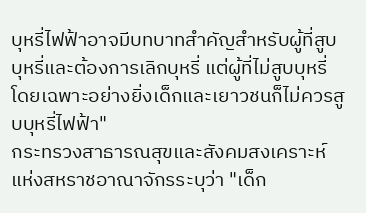บุหรี่ไฟฟ้าอาจมีบทบาทสำคัญสำหรับผู้ที่สูบบุหรี่และต้องการเลิกบุหรี่ แต่ผู้ที่ไม่สูบบุหรี่ โดยเฉพาะอย่างยิ่งเด็กและเยาวชนก็ไม่ควรสูบบุหรี่ไฟฟ้า"
กระทรวงสาธารณสุขและสังคมสงเคราะห์แห่งสหราชอาณาจักรระบุว่า "เด็ก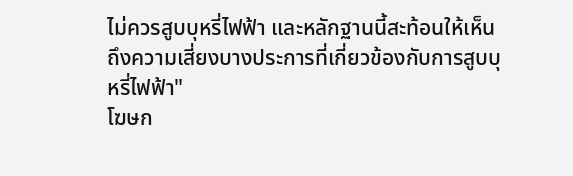ไม่ควรสูบบุหรี่ไฟฟ้า และหลักฐานนี้สะท้อนให้เห็นถึงความเสี่ยงบางประการที่เกี่ยวข้องกับการสูบบุหรี่ไฟฟ้า"
โฆษก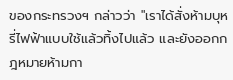ของกระทรวงฯ กล่าวว่า "เราได้สั่งห้ามบุหรี่ไฟฟ้าแบบใช้แล้วทิ้งไปแล้ว และยังออกกฎหมายห้ามกา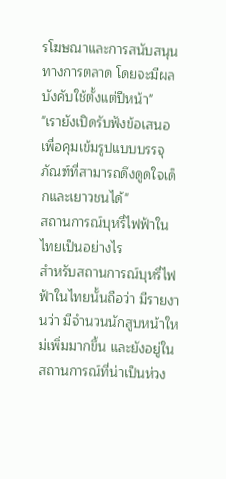รโฆษณาและการสนับสนุนทางการตลาด โดยจะมีผลบังคับใช้ตั้งแต่ปีหน้า"
"เรายังเปิดรับฟังข้อเสนอเพื่อคุมเข้มรูปแบบบรรจุภัณฑ์ที่สามารถดึงดูดใจเด็กและเยาวชนได้"
สถานการณ์บุหรี่ไฟฟ้าในไทยเป็นอย่างไร
สำหรับสถานการณ์บุหรี่ไฟฟ้าในไทยนั้นถือว่า มีรายงานว่า มีจำนวนนักสูบหน้าใหม่เพิ่มมากขึ้น และยังอยู่ในสถานการณ์ที่น่าเป็นห่วง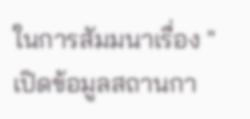ในการสัมมนาเรื่อง "เปิดข้อมูลสถานกา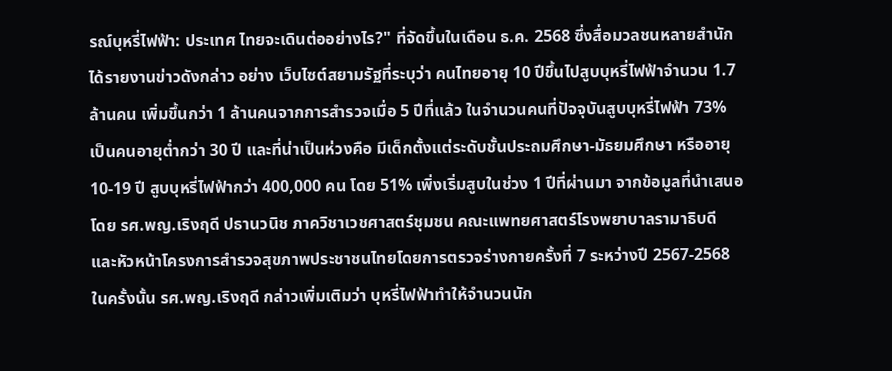รณ์บุหรี่ไฟฟ้า: ประเทศ ไทยจะเดินต่ออย่างไร?" ที่จัดขึ้นในเดือน ธ.ค. 2568 ซึ่งสื่อมวลชนหลายสำนักได้รายงานข่าวดังกล่าว อย่าง เว็บไซต์สยามรัฐที่ระบุว่า คนไทยอายุ 10 ปีขึ้นไปสูบบุหรี่ไฟฟ้าจำนวน 1.7 ล้านคน เพิ่มขึ้นกว่า 1 ล้านคนจากการสำรวจเมื่อ 5 ปีที่แล้ว ในจำนวนคนที่ปัจจุบันสูบบุหรี่ไฟฟ้า 73% เป็นคนอายุต่ำกว่า 30 ปี และที่น่าเป็นห่วงคือ มีเด็กตั้งแต่ระดับชั้นประถมศึกษา-มัธยมศึกษา หรืออายุ 10-19 ปี สูบบุหรี่ไฟฟ้ากว่า 400,000 คน โดย 51% เพิ่งเริ่มสูบในช่วง 1 ปีที่ผ่านมา จากข้อมูลที่นำเสนอโดย รศ.พญ.เริงฤดี ปธานวนิช ภาควิชาเวชศาสตร์ชุมชน คณะแพทยศาสตร์โรงพยาบาลรามาธิบดี และหัวหน้าโครงการสำรวจสุขภาพประชาชนไทยโดยการตรวจร่างกายครั้งที่ 7 ระหว่างปี 2567-2568
ในครั้งนั้น รศ.พญ.เริงฤดี กล่าวเพิ่มเติมว่า บุหรี่ไฟฟ้าทำให้จำนวนนัก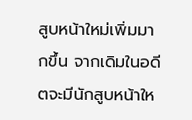สูบหน้าใหม่เพิ่มมากขึ้น จากเดิมในอดีตจะมีนักสูบหน้าให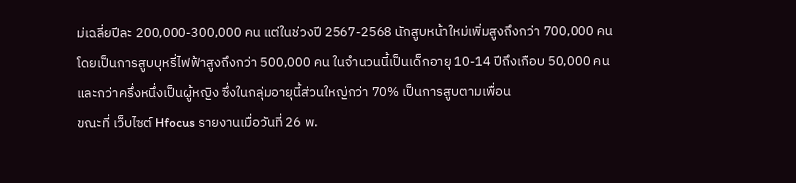ม่เฉลี่ยปีละ 200,000-300,000 คน แต่ในช่วงปี 2567-2568 นักสูบหน้าใหม่เพิ่มสูงถึงกว่า 700,000 คน โดยเป็นการสูบบุหรี่ไฟฟ้าสูงถึงกว่า 500,000 คน ในจำนวนนี้เป็นเด็กอายุ 10-14 ปีถึงเกือบ 50,000 คน และกว่าครึ่งหนึ่งเป็นผู้หญิง ซึ่งในกลุ่มอายุนี้ส่วนใหญ่กว่า 70% เป็นการสูบตามเพื่อน
ขณะที่ เว็บไซต์ Hfocus รายงานเมื่อวันที่ 26 พ.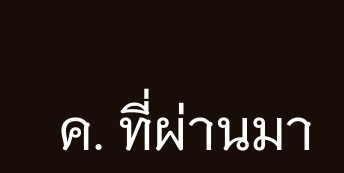ค. ที่ผ่านมา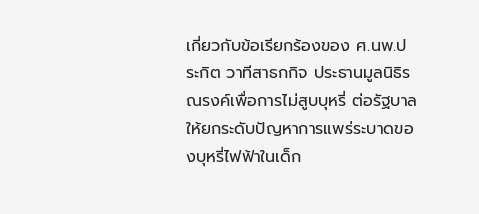เกี่ยวกับข้อเรียกร้องของ ศ.นพ.ประกิต วาทีสาธกกิจ ประธานมูลนิธิรณรงค์เพื่อการไม่สูบบุหรี่ ต่อรัฐบาลให้ยกระดับปัญหาการแพร่ระบาดของบุหรี่ไฟฟ้าในเด็ก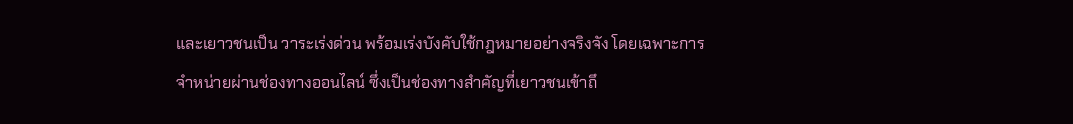และเยาวชนเป็น วาระเร่งด่วน พร้อมเร่งบังคับใช้กฎหมายอย่างจริงจัง โดยเฉพาะการจำหน่ายผ่านช่องทางออนไลน์ ซึ่งเป็นช่องทางสำคัญที่เยาวชนเข้าถึ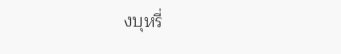งบุหรี่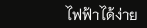ไฟฟ้าได้ง่าย